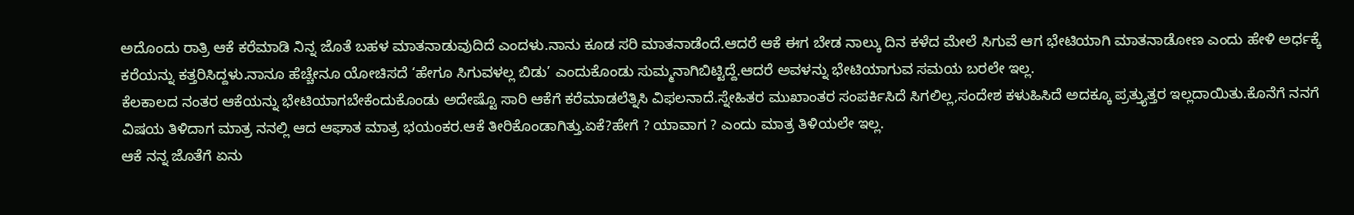ಅದೊಂದು ರಾತ್ರಿ ಆಕೆ ಕರೆಮಾಡಿ ನಿನ್ನ ಜೊತೆ ಬಹಳ ಮಾತನಾಡುವುದಿದೆ ಎಂದಳು.ನಾನು ಕೂಡ ಸರಿ ಮಾತನಾಡೆಂದೆ.ಆದರೆ ಆಕೆ ಈಗ ಬೇಡ ನಾಲ್ಕು ದಿನ ಕಳೆದ ಮೇಲೆ ಸಿಗುವೆ ಆಗ ಭೇಟಿಯಾಗಿ ಮಾತನಾಡೋಣ ಎಂದು ಹೇಳಿ ಅರ್ಧಕ್ಕೆ ಕರೆಯನ್ನು ಕತ್ತರಿಸಿದ್ದಳು.ನಾನೂ ಹೆಚ್ಚೇನೂ ಯೋಚಿಸದೆ ‘ಹೇಗೂ ಸಿಗುವಳಲ್ಲ ಬಿಡು’ ಎಂದುಕೊಂಡು ಸುಮ್ಮನಾಗಿಬಿಟ್ಟಿದ್ದೆ.ಆದರೆ ಅವಳನ್ನು ಭೇಟಿಯಾಗುವ ಸಮಯ ಬರಲೇ ಇಲ್ಲ.
ಕೆಲಕಾಲದ ನಂತರ ಆಕೆಯನ್ನು ಭೇಟಿಯಾಗಬೇಕೆಂದುಕೊಂಡು ಅದೇಷ್ಟೊ ಸಾರಿ ಆಕೆಗೆ ಕರೆಮಾಡಲೆತ್ನಿಸಿ ವಿಫಲನಾದೆ.ಸ್ನೇಹಿತರ ಮುಖಾಂತರ ಸಂಪರ್ಕಿಸಿದೆ ಸಿಗಲಿಲ್ಲ,ಸಂದೇಶ ಕಳುಹಿಸಿದೆ ಅದಕ್ಕೂ ಪ್ರತ್ತ್ಯುತ್ತರ ಇಲ್ಲದಾಯಿತು.ಕೊನೆಗೆ ನನಗೆ ವಿಷಯ ತಿಳಿದಾಗ ಮಾತ್ರ ನನಲ್ಲಿ ಆದ ಆಘಾತ ಮಾತ್ರ ಭಯಂಕರ.ಆಕೆ ತೀರಿಕೊಂಡಾಗಿತ್ತು.ಏಕೆ?ಹೇಗೆ ? ಯಾವಾಗ ? ಎಂದು ಮಾತ್ರ ತಿಳಿಯಲೇ ಇಲ್ಲ.
ಆಕೆ ನನ್ನ ಜೊತೆಗೆ ಏನು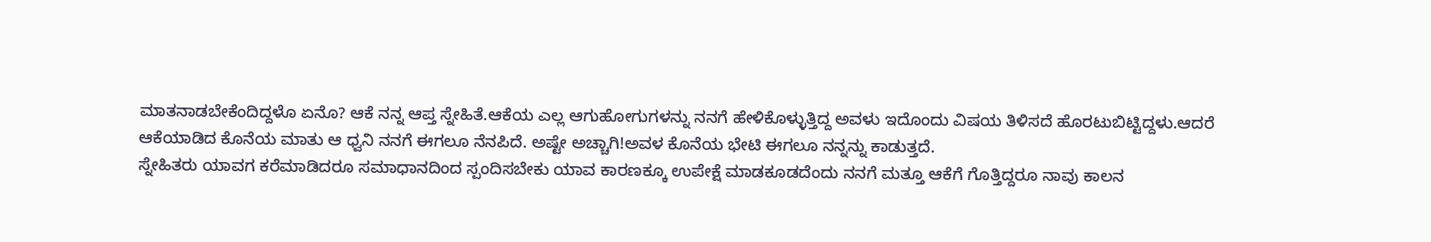ಮಾತನಾಡಬೇಕೆಂದಿದ್ದಳೊ ಏನೊ? ಆಕೆ ನನ್ನ ಆಪ್ತ ಸ್ನೇಹಿತೆ.ಆಕೆಯ ಎಲ್ಲ ಆಗುಹೋಗುಗಳನ್ನು ನನಗೆ ಹೇಳಿಕೊಳ್ಳುತ್ತಿದ್ದ ಅವಳು ಇದೊಂದು ವಿಷಯ ತಿಳಿಸದೆ ಹೊರಟುಬಿಟ್ಟಿದ್ದಳು.ಆದರೆ ಆಕೆಯಾಡಿದ ಕೊನೆಯ ಮಾತು ಆ ಧ್ವನಿ ನನಗೆ ಈಗಲೂ ನೆನಪಿದೆ. ಅಷ್ಟೇ ಅಚ್ಚಾಗಿ!ಅವಳ ಕೊನೆಯ ಭೇಟಿ ಈಗಲೂ ನನ್ನನ್ನು ಕಾಡುತ್ತದೆ.
ಸ್ನೇಹಿತರು ಯಾವಗ ಕರೆಮಾಡಿದರೂ ಸಮಾಧಾನದಿಂದ ಸ್ಪಂದಿಸಬೇಕು ಯಾವ ಕಾರಣಕ್ಕೂ ಉಪೇಕ್ಷೆ ಮಾಡಕೂಡದೆಂದು ನನಗೆ ಮತ್ತೂ ಆಕೆಗೆ ಗೊತ್ತಿದ್ದರೂ ನಾವು ಕಾಲನ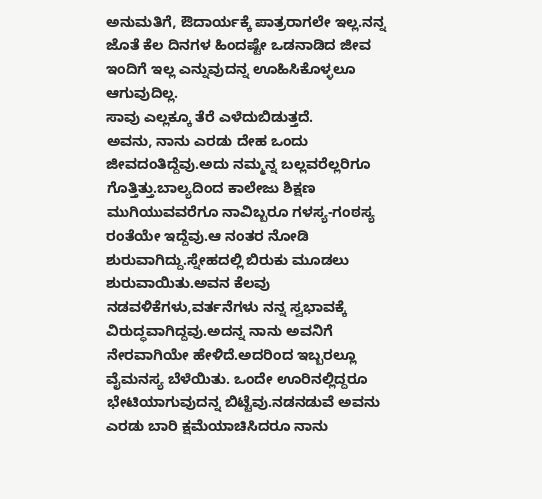ಅನುಮತಿಗೆ, ಔದಾರ್ಯಕ್ಕೆ ಪಾತ್ರರಾಗಲೇ ಇಲ್ಲ.ನನ್ನ ಜೊತೆ ಕೆಲ ದಿನಗಳ ಹಿಂದಷ್ಟೇ ಒಡನಾಡಿದ ಜೀವ ಇಂದಿಗೆ ಇಲ್ಲ ಎನ್ನುವುದನ್ನ ಊಹಿಸಿಕೊಳ್ಳಲೂ ಆಗುವುದಿಲ್ಲ.
ಸಾವು ಎಲ್ಲಕ್ಕೂ ತೆರೆ ಎಳೆದುಬಿಡುತ್ತದೆ.
ಅವನು, ನಾನು ಎರಡು ದೇಹ ಒಂದು ಜೀವದಂತಿದ್ದೆವು.ಅದು ನಮ್ಮನ್ನ ಬಲ್ಲವರೆಲ್ಲರಿಗೂ ಗೊತ್ತಿತ್ತು.ಬಾಲ್ಯದಿಂದ ಕಾಲೇಜು ಶಿಕ್ಷಣ ಮುಗಿಯುವವರೆಗೂ ನಾವಿಬ್ಬರೂ ಗಳಸ್ಯ-ಗಂಠಸ್ಯ ರಂತೆಯೇ ಇದ್ದೆವು.ಆ ನಂತರ ನೋಡಿ ಶುರುವಾಗಿದ್ದು.ಸ್ನೇಹದಲ್ಲಿ ಬಿರುಕು ಮೂಡಲು ಶುರುವಾಯಿತು.ಅವನ ಕೆಲವು ನಡವಳಿಕೆಗಳು,ವರ್ತನೆಗಳು ನನ್ನ ಸ್ವಭಾವಕ್ಕೆ ವಿರುದ್ಧವಾಗಿದ್ದವು.ಅದನ್ನ ನಾನು ಅವನಿಗೆ ನೇರವಾಗಿಯೇ ಹೇಳಿದೆ.ಅದರಿಂದ ಇಬ್ಬರಲ್ಲೂ ವೈಮನಸ್ಯ ಬೆಳೆಯಿತು. ಒಂದೇ ಊರಿನಲ್ಲಿದ್ದರೂ ಭೇಟಿಯಾಗುವುದನ್ನ ಬಿಟ್ಟೆವು.ನಡನಡುವೆ ಅವನು ಎರಡು ಬಾರಿ ಕ್ಷಮೆಯಾಚಿಸಿದರೂ ನಾನು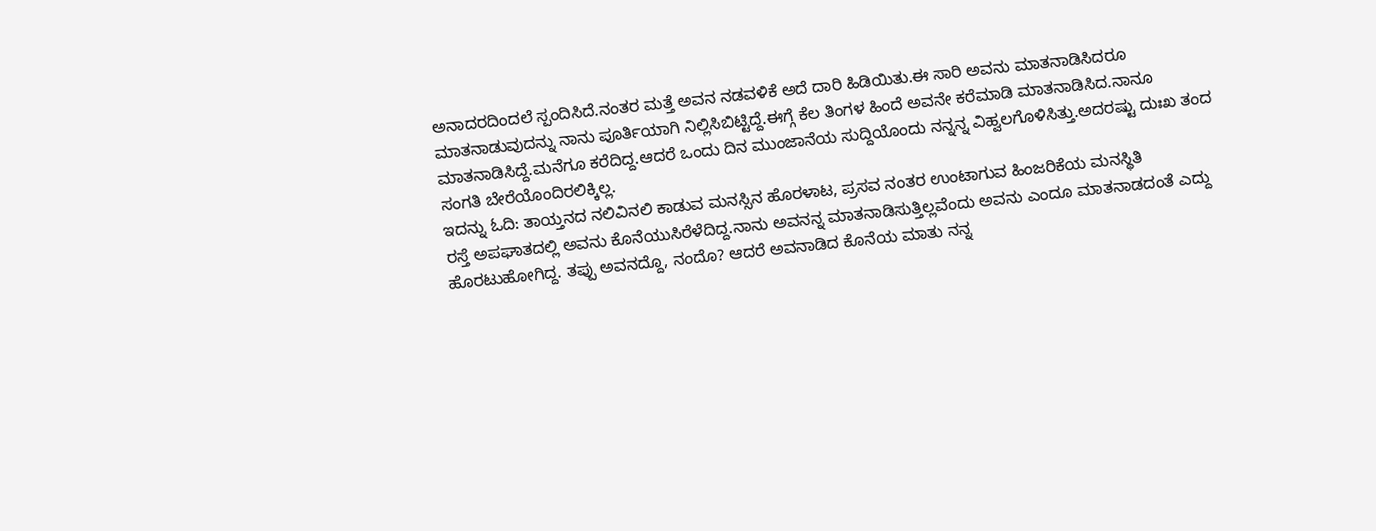ಅನಾದರದಿಂದಲೆ ಸ್ಪಂದಿಸಿದೆ.ನಂತರ ಮತ್ತೆ ಅವನ ನಡವಳಿಕೆ ಅದೆ ದಾರಿ ಹಿಡಿಯಿತು.ಈ ಸಾರಿ ಅವನು ಮಾತನಾಡಿಸಿದರೂ ಮಾತನಾಡುವುದನ್ನು ನಾನು ಪೂರ್ತಿಯಾಗಿ ನಿಲ್ಲಿಸಿಬಿಟ್ಟಿದ್ದೆ.ಈಗ್ಗೆ ಕೆಲ ತಿಂಗಳ ಹಿಂದೆ ಅವನೇ ಕರೆಮಾಡಿ ಮಾತನಾಡಿಸಿದ.ನಾನೂ ಮಾತನಾಡಿಸಿದ್ದೆ.ಮನೆಗೂ ಕರೆದಿದ್ದ.ಆದರೆ ಒಂದು ದಿನ ಮುಂಜಾನೆಯ ಸುದ್ದಿಯೊಂದು ನನ್ನನ್ನ ವಿಹ್ವಲಗೊಳಿಸಿತ್ತು.ಅದರಷ್ಟು ದುಃಖ ತಂದ ಸಂಗತಿ ಬೇರೆಯೊಂದಿರಲಿಕ್ಕಿಲ್ಲ.
ಇದನ್ನು ಓದಿ: ತಾಯ್ತನದ ನಲಿವಿನಲಿ ಕಾಡುವ ಮನಸ್ಸಿನ ಹೊರಳಾಟ, ಪ್ರಸವ ನಂತರ ಉಂಟಾಗುವ ಹಿಂಜರಿಕೆಯ ಮನಸ್ಥಿತಿ
ರಸ್ತೆ ಅಪಘಾತದಲ್ಲಿ ಅವನು ಕೊನೆಯುಸಿರೆಳೆದಿದ್ದ.ನಾನು ಅವನನ್ನ ಮಾತನಾಡಿಸುತ್ತಿಲ್ಲವೆಂದು ಅವನು ಎಂದೂ ಮಾತನಾಡದಂತೆ ಎದ್ದು ಹೊರಟುಹೋಗಿದ್ದ. ತಪ್ಪು ಅವನದ್ದೊ, ನಂದೊ? ಆದರೆ ಅವನಾಡಿದ ಕೊನೆಯ ಮಾತು ನನ್ನ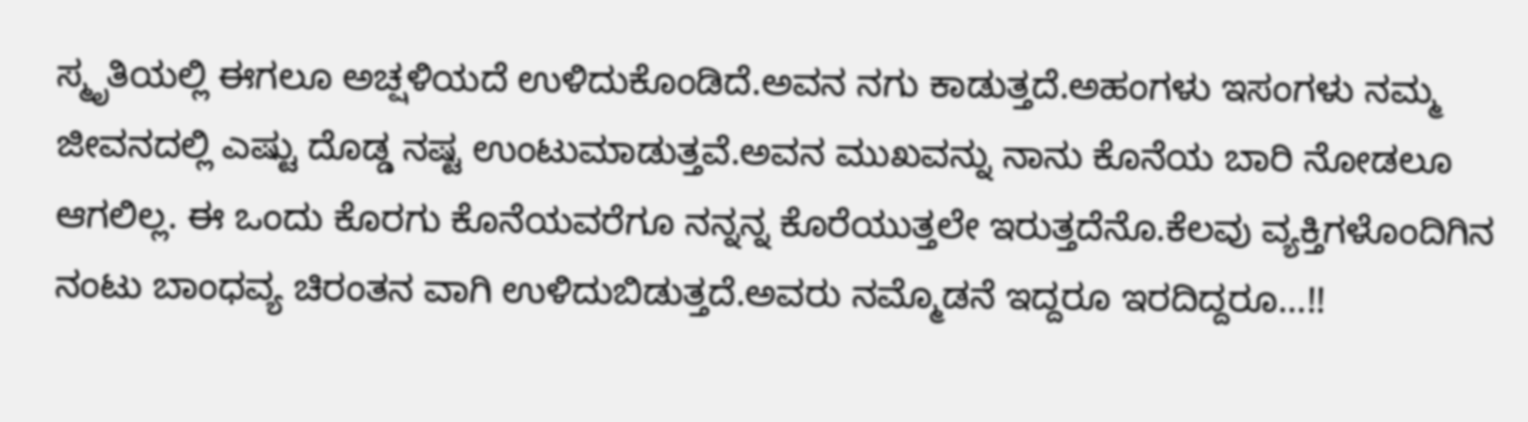ಸ್ಮೃತಿಯಲ್ಲಿ ಈಗಲೂ ಅಚ್ಷಳಿಯದೆ ಉಳಿದುಕೊಂಡಿದೆ.ಅವನ ನಗು ಕಾಡುತ್ತದೆ.ಅಹಂಗಳು ಇಸಂಗಳು ನಮ್ಮ ಜೀವನದಲ್ಲಿ ಎಷ್ಟು ದೊಡ್ಡ ನಷ್ಟ ಉಂಟುಮಾಡುತ್ತವೆ.ಅವನ ಮುಖವನ್ನು ನಾನು ಕೊನೆಯ ಬಾರಿ ನೋಡಲೂ ಆಗಲಿಲ್ಲ. ಈ ಒಂದು ಕೊರಗು ಕೊನೆಯವರೆಗೂ ನನ್ನನ್ನ ಕೊರೆಯುತ್ತಲೇ ಇರುತ್ತದೆನೊ.ಕೆಲವು ವ್ಯಕ್ತಿಗಳೊಂದಿಗಿನ ನಂಟು ಬಾಂಧವ್ಯ ಚಿರಂತನ ವಾಗಿ ಉಳಿದುಬಿಡುತ್ತದೆ.ಅವರು ನಮ್ಮೊಡನೆ ಇದ್ದರೂ ಇರದಿದ್ದರೂ…!!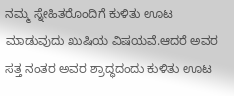ನಮ್ಮ ಸ್ನೇಹಿತರೊಂದಿಗೆ ಕುಳಿತು ಊಟ ಮಾಡುವುದು ಖುಷಿಯ ವಿಷಯವೆ.ಆದರೆ ಅವರ ಸತ್ತ ನಂತರ ಅವರ ಶ್ರಾದ್ಧದಂದು ಕುಳಿತು ಊಟ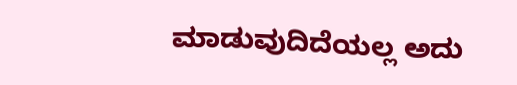ಮಾಡುವುದಿದೆಯಲ್ಲ ಅದು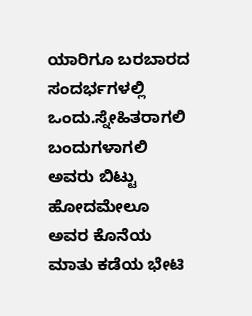ಯಾರಿಗೂ ಬರಬಾರದ ಸಂದರ್ಭಗಳಲ್ಲಿ ಒಂದು.ಸ್ನೇಹಿತರಾಗಲಿ ಬಂದುಗಳಾಗಲಿ ಅವರು ಬಿಟ್ಟು ಹೋದಮೇಲೂ ಅವರ ಕೊನೆಯ ಮಾತು ಕಡೆಯ ಭೇಟಿ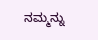ನಮ್ಮನ್ನು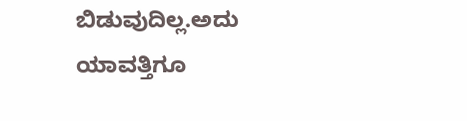ಬಿಡುವುದಿಲ್ಲ.ಅದು ಯಾವತ್ತಿಗೂ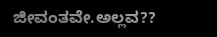ಜೀವಂತವೇ.ಅಲ್ಲವ??